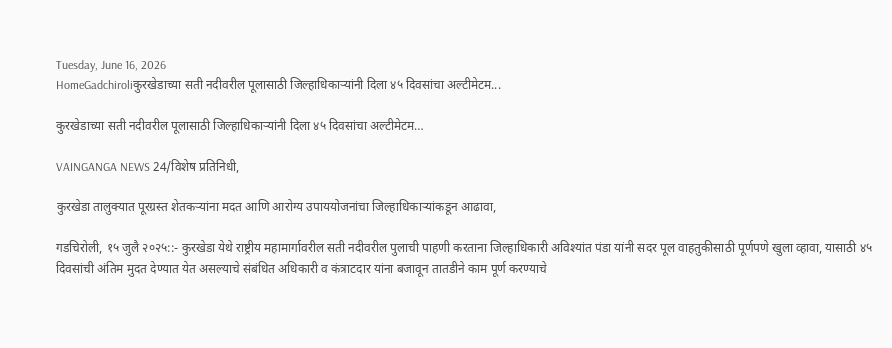Tuesday, June 16, 2026
HomeGadchiroliकुरखेडाच्या सती नदीवरील पूलासाठी जिल्हाधिकाऱ्यांनी दिला ४५ दिवसांचा अल्टीमेटम...

कुरखेडाच्या सती नदीवरील पूलासाठी जिल्हाधिकाऱ्यांनी दिला ४५ दिवसांचा अल्टीमेटम…

VAINGANGA NEWS 24/विशेष प्रतिनिधी,

कुरखेडा तालुक्यात पूरग्रस्त शेतकऱ्यांना मदत आणि आरोग्य उपाययोजनांचा जिल्हाधिकाऱ्यांकडून आढावा,

गडचिरोली, १५ जुलै २०२५::- कुरखेडा येथे राष्ट्रीय महामार्गावरील सती नदीवरील पुलाची पाहणी करताना जिल्हाधिकारी अविश्यांत पंडा यांनी सदर पूल वाहतुकीसाठी पूर्णपणे खुला व्हावा, यासाठी ४५ दिवसांची अंतिम मुदत देण्यात येत असल्याचे संबंधित अधिकारी व कंत्राटदार यांना बजावून तातडीने काम पूर्ण करण्याचे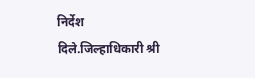निर्देश दिले.जिल्हाधिकारी श्री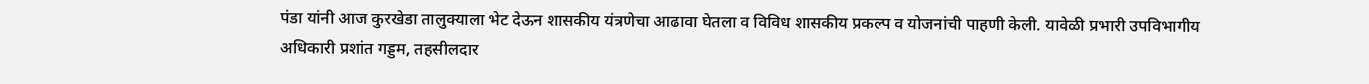पंडा यांनी आज कुरखेडा तालुक्याला भेट देऊन शासकीय यंत्रणेचा आढावा घेतला व विविध शासकीय प्रकल्प व योजनांची पाहणी केली. यावेळी प्रभारी उपविभागीय अधिकारी प्रशांत गड्डम, तहसीलदार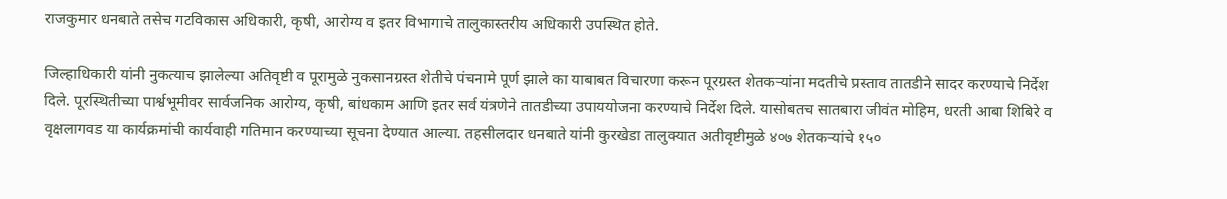राजकुमार धनबाते तसेच गटविकास अधिकारी, कृषी, आरोग्य व इतर विभागाचे तालुकास्तरीय अधिकारी उपस्थित होते.

जिल्हाधिकारी यांनी नुकत्याच झालेल्या अतिवृष्टी व पूरामुळे नुकसानग्रस्त शेतीचे पंचनामे पूर्ण झाले का याबाबत विचारणा करून पूरग्रस्त शेतकऱ्यांना मदतीचे प्रस्ताव तातडीने सादर करण्याचे निर्देश दिले. पूरस्थितीच्या पार्श्वभूमीवर सार्वजनिक आरोग्य, कृषी, बांधकाम आणि इतर सर्व यंत्रणेने तातडीच्या उपाययोजना करण्याचे निर्देश दिले. यासोबतच सातबारा जीवंत मोहिम, धरती आबा शिबिरे व वृक्षलागवड या कार्यक्रमांची कार्यवाही गतिमान करण्याच्या सूचना देण्यात आल्या. तहसीलदार धनबाते यांनी कुरखेडा तालुक्यात अतीवृष्टीमुळे ४०७ शेतकऱ्यांचे १५०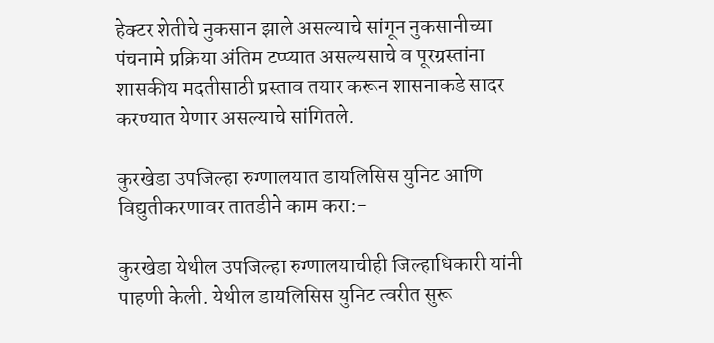हेक्टर शेतीचे नुकसान झाले असल्याचे सांगून नुकसानीच्या पंचनामे प्रक्रिया अंतिम टप्प्यात असल्यसाचे व पूरग्रस्तांना शासकीय मदतीसाठी प्रस्ताव तयार करून शासनाकडे सादर करण्यात येणार असल्याचे सांगितले.

कुरखेडा उपजिल्हा रुग्णालयात डायलिसिस युनिट आणि विद्युतीकरणावर तातडीने काम करा:-

कुरखेडा येथील उपजिल्हा रुग्णालयाचीही जिल्हाधिकारी यांनी पाहणी केली. येथील डायलिसिस युनिट त्वरीत सुरू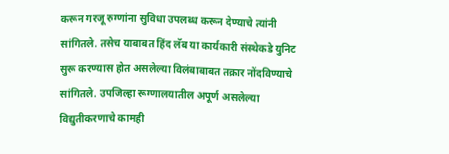करून गरजू रुग्णांना सुविधा उपलब्ध करून देण्याचे त्यांनी सांगितले. तसेच याबाबत हिंद लॅब या कार्यकारी संस्थेकडे युनिट सुरू करण्यास होत असलेल्या विलंबाबाबत तक्रार नोंदविण्याचे सांगितले. उपजिल्हा रूग्णालयातील अपूर्ण असलेल्या विद्युतीकरणाचे कामही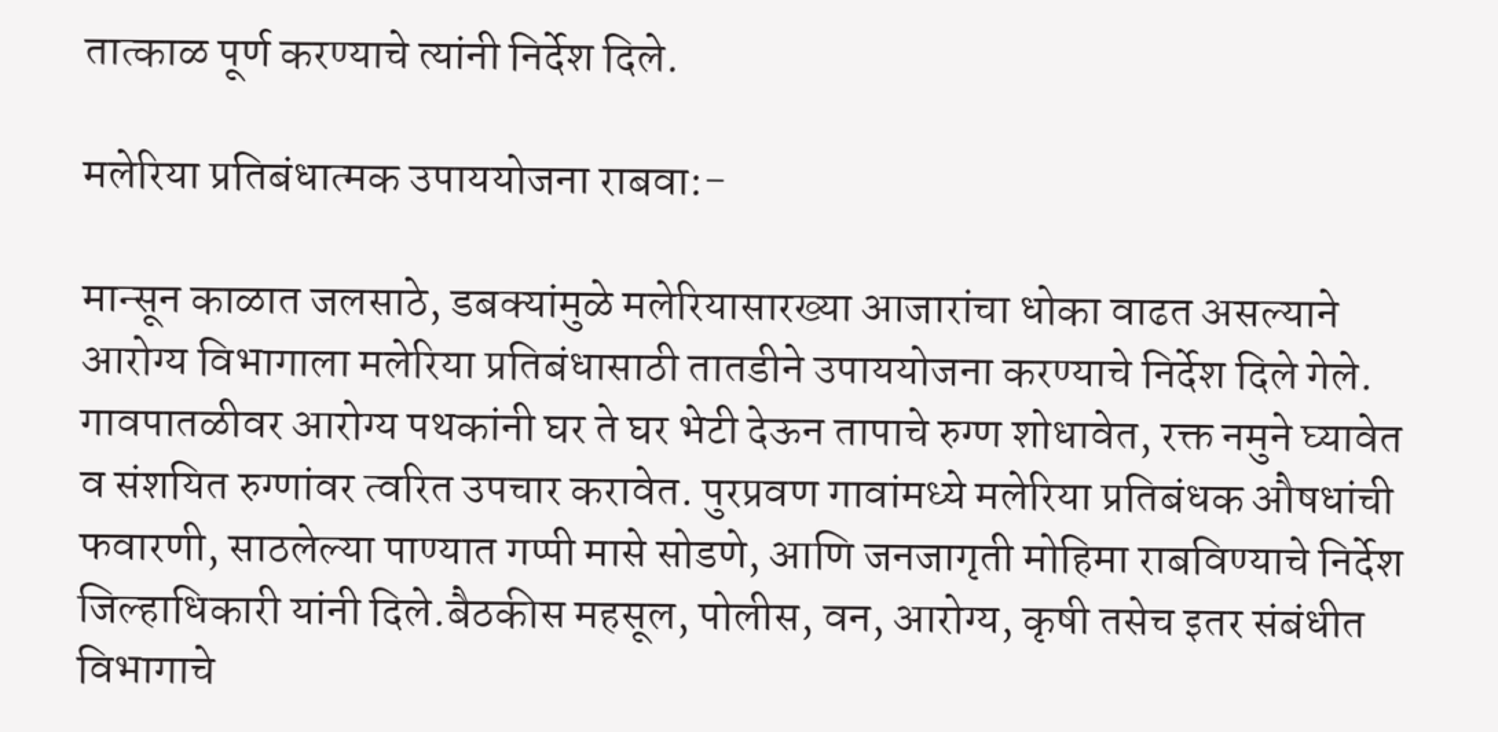तात्काळ पूर्ण करण्याचे त्यांनी निर्देश दिले.

मलेरिया प्रतिबंधात्मक उपाययोजना राबवा:-

मान्सून काळात जलसाठे, डबक्यांमुळे मलेरियासारख्या आजारांचा धोका वाढत असल्याने आरोग्य विभागाला मलेरिया प्रतिबंधासाठी तातडीने उपाययोजना करण्याचे निर्देश दिले गेले. गावपातळीवर आरोग्य पथकांनी घर ते घर भेटी देऊन तापाचे रुग्ण शोधावेत, रक्त नमुने घ्यावेत व संशयित रुग्णांवर त्वरित उपचार करावेत. पुरप्रवण गावांमध्ये मलेरिया प्रतिबंधक औषधांची फवारणी, साठलेल्या पाण्यात गप्पी मासे सोडणे, आणि जनजागृती मोहिमा राबविण्याचे निर्देश जिल्हाधिकारी यांनी दिले.बैठकीस महसूल, पोलीस, वन, आरोग्य, कृषी तसेच इतर संबंधीत विभागाचे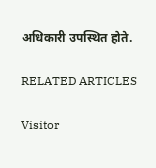अधिकारी उपस्थित होते.

RELATED ARTICLES

Visitor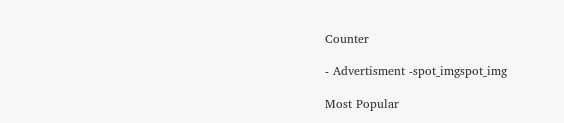Counter

- Advertisment -spot_imgspot_img

Most Popular